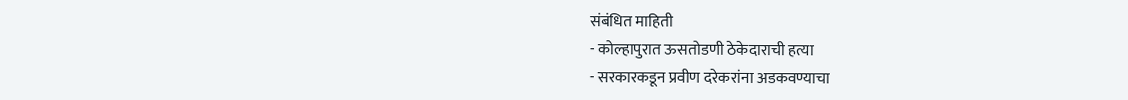संबंधित माहिती
- कोल्हापुरात ऊसतोडणी ठेकेदाराची हत्या
- सरकारकडून प्रवीण दरेकरांना अडकवण्याचा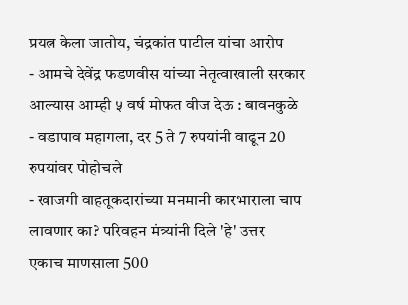प्रयत्न केला जातोय, चंद्रकांत पाटील यांचा आरोप
- आमचे देवेंद्र फडणवीस यांच्या नेतृत्वाखाली सरकार आल्यास आम्ही ५ वर्ष मोफत वीज देऊ : बावनकुळे
- वडापाव महागला, दर 5 ते 7 रुपयांनी वाढून 20 रुपयांवर पोहोचले
- खाजगी वाहतूकदारांच्या मनमानी कारभाराला चाप लावणार का? परिवहन मंत्र्यांनी दिले 'हे' उत्तर
एकाच माणसाला 500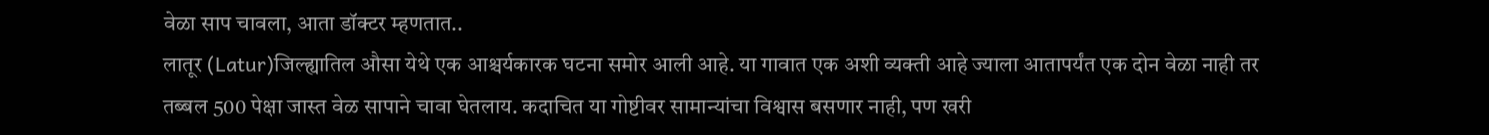वेळा साप चावला, आता डॉक्टर म्हणतात..
लातूर (Latur)जिल्ह्यातिल औसा येथे एक आश्चर्यकारक घटना समोर आली आहे. या गावात एक अशी व्यक्ती आहे ज्याला आतापर्यंत एक दोन वेळा नाही तर तब्बल 500 पेक्षा जास्त वेळ सापाने चावा घेतलाय. कदाचित या गोष्टीवर सामान्यांचा विश्वास बसणार नाही, पण खरी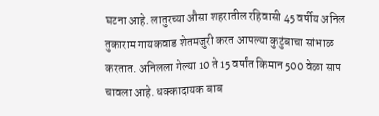घटना आहे. लातुरच्या औसा शहरातील रहिवासी 45 वर्षीय अनिल तुकाराम गायकवाड शेतमजुरी करत आपल्या कुटुंबाचा सांभाळ करतात. अनिलला गेल्या 10 ते 15 वर्षांत किमान 500 वेळा साप चावला आहे. धक्कादायक बाब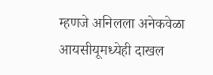म्हणजे अनिलला अनेकवेळा आयसीयूमध्येही दाखल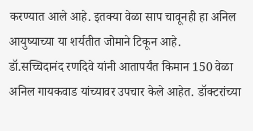करण्यात आले आहे. इतक्या वेळा साप चावूनही हा अनिल आयुष्याच्या या शर्यतीत जोमाने टिकून आहे.
डॉ.सच्चिदानंद रणदिवे यांनी आतापर्यंत किमान 150 वेळा अनिल गायकवाड यांच्यावर उपचार केले आहेत. डॉक्टरांच्या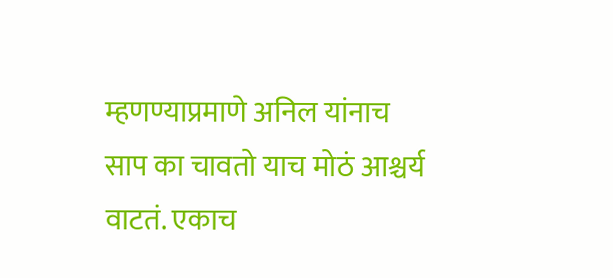म्हणण्याप्रमाणे अनिल यांनाच साप का चावतो याच मोठं आश्चर्य वाटतं. एकाच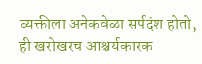व्यक्तीला अनेकवेळा सर्पदंश होतो, ही खरोखरच आश्चर्यकारक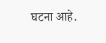घटना आहे.